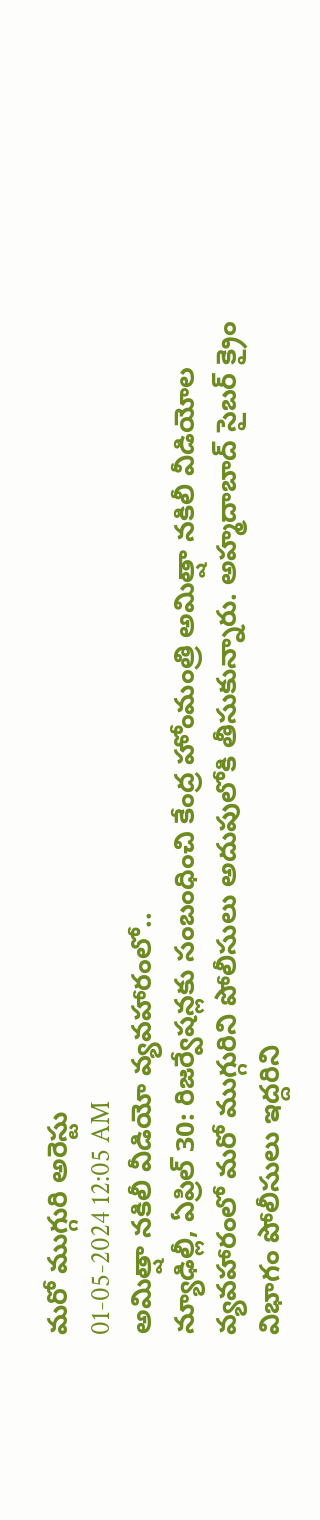మరో ముగ్గురి అరెస్టు
01-05-2024 12:05 AM
అమిత్షా నకిలీ వీడియో వ్యవహారంలో..
న్యూఢిల్లీ, ఏప్రిల్ 30: రిజర్వేషన్లకు సంబంధించి కేంద్ర హోంమంత్రి అమిత్షా నకిలీ వీడియోల వ్యవహారంలో మరో ముగ్గురిని పోలీసులు అదుపులోకి తీసుకున్నారు. అహ్మదాబాద్ సైబర్ క్రైం విభాగం పోలీసులు ఇద్దరిని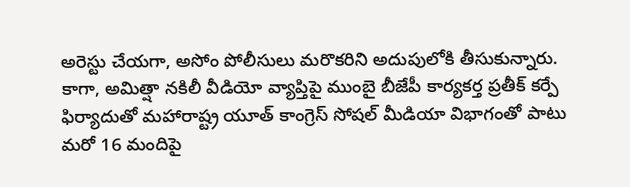అరెస్టు చేయగా, అసోం పోలీసులు మరొకరిని అదుపులోకి తీసుకున్నారు. కాగా, అమిత్షా నకిలీ వీడియో వ్యాప్తిపై ముంబై బీజేపీ కార్యకర్త ప్రతీక్ కర్పే ఫిర్యాదుతో మహారాష్ట్ర యూత్ కాంగ్రెస్ సోషల్ మీడియా విభాగంతో పాటు మరో 16 మందిపై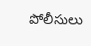పోలీసులు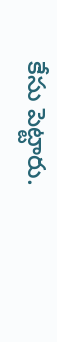కేసు పెట్టారు.